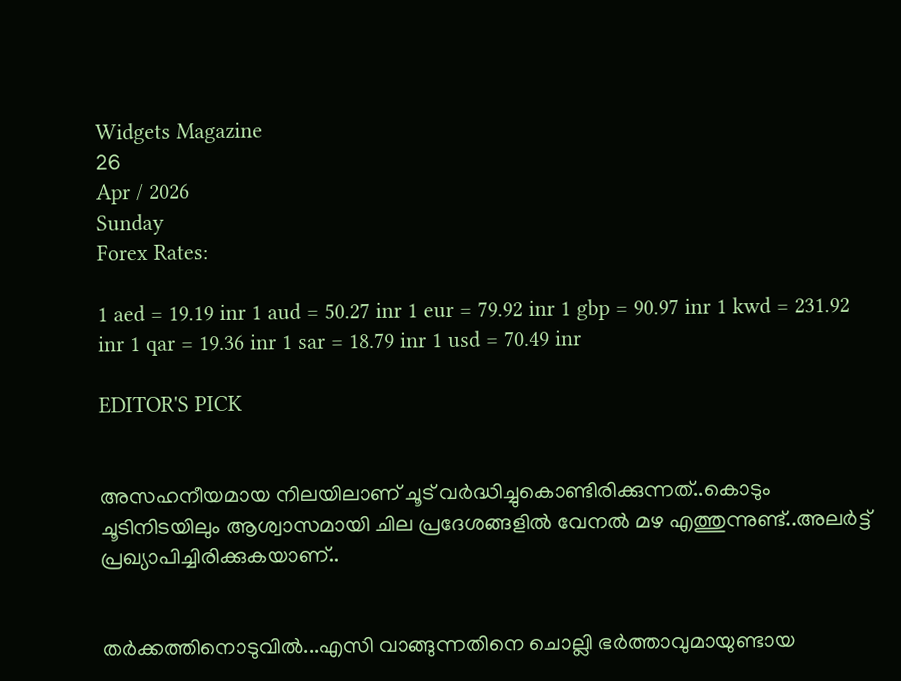Widgets Magazine
26
Apr / 2026
Sunday
Forex Rates:

1 aed = 19.19 inr 1 aud = 50.27 inr 1 eur = 79.92 inr 1 gbp = 90.97 inr 1 kwd = 231.92 inr 1 qar = 19.36 inr 1 sar = 18.79 inr 1 usd = 70.49 inr

EDITOR'S PICK


അസഹനീയമായ നിലയിലാണ് ചൂട് വർദ്ധിച്ചുകൊണ്ടിരിക്കുന്നത്..കൊടും ചൂടിനിടയിലും ആശ്വാസമായി ചില പ്രദേശങ്ങളിൽ വേനൽ മഴ എത്തുന്നുണ്ട്..അലർട്ട് പ്രഖ്യാപിച്ചിരിക്കുകയാണ്..


തർക്കത്തിനൊടുവിൽ...എസി വാങ്ങുന്നതിനെ ചൊല്ലി ഭര്‍ത്താവുമായുണ്ടായ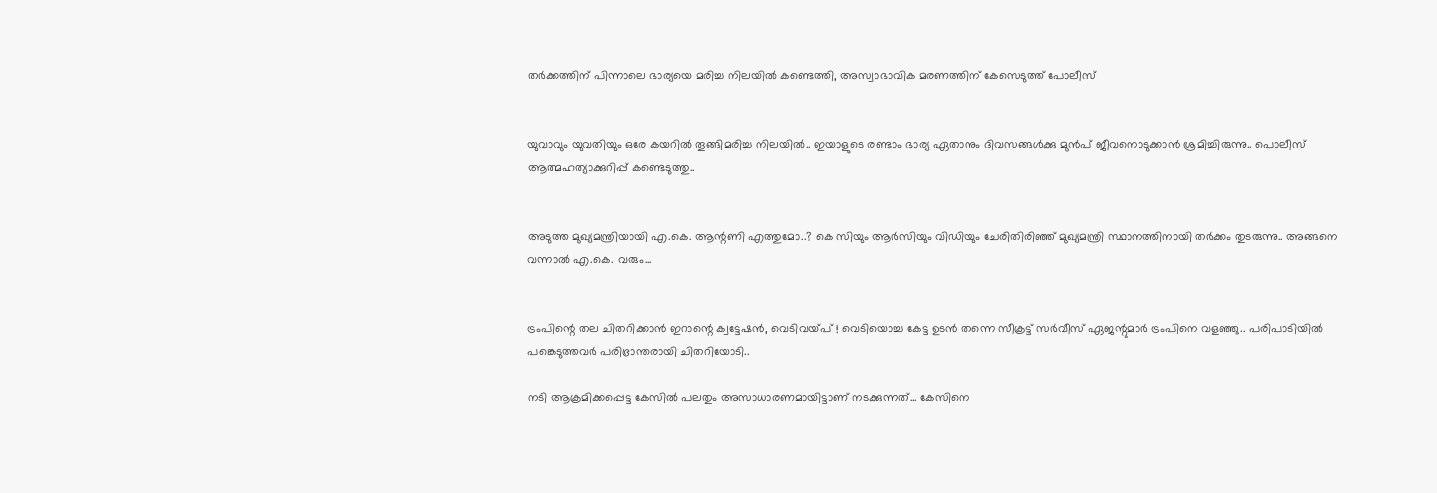തര്‍ക്കത്തിന് പിന്നാലെ ഭാര്യയെ മരിച്ച നിലയില്‍ കണ്ടെത്തി, അസ്വാഭാവിക മരണത്തിന് കേസെടുത്ത് പോലീസ്


യുവാവും യുവതിയും ഒരേ കയറിൽ തൂങ്ങിമരിച്ച നിലയിൽ.. ഇയാളുടെ രണ്ടാം ഭാര്യ ഏതാനും ദിവസങ്ങൾക്കു മുൻപ് ജീവനൊടുക്കാൻ ശ്രമിച്ചിരുന്നു.. പൊലീസ് ആത്മഹത്യാക്കുറിപ്പ് കണ്ടെടുത്തു..


അടുത്ത മുഖ്യമന്ത്രിയായി എ.കെ. ആന്റണി എത്തുമോ..? കെ സിയും ആർസിയും വിഡിയും ചേരിതിരിഞ്ഞ് മുഖ്യമന്ത്രി സ്ഥാനത്തിനായി തർക്കം തുടരുന്നു.. അങ്ങനെ വന്നാൽ എ.കെ. വരും...


ട്രംപിന്റെ തല ചിതറിക്കാൻ ഇറാന്റെ ക്വട്ടേഷന്‍, വെടിവയ്പ് ! വെടിയൊച്ച കേട്ട ഉടന്‍ തന്നെ സീക്രട്ട് സര്‍വീസ് ഏജന്റുമാര്‍ ട്രംപിനെ വളഞ്ഞു.. പരിപാടിയില്‍ പങ്കെടുത്തവര്‍ പരിഭ്രാന്തരായി ചിതറിയോടി..

നടി ആക്രമിക്കപ്പെട്ട കേസിൽ പലതും അസാധാരണമായിട്ടാണ് നടക്കുന്നത്... കേസിനെ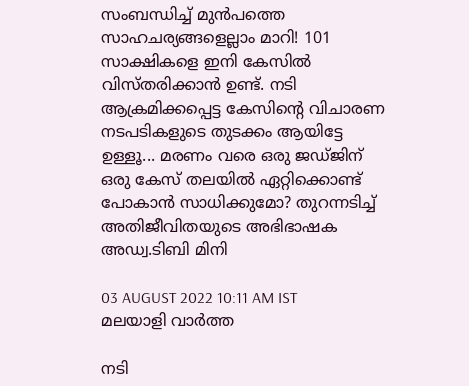സംബന്ധിച്ച് മുൻപത്തെ സാഹചര്യങ്ങളെല്ലാം മാറി! 101 സാക്ഷികളെ ഇനി കേസിൽ വിസ്തരിക്കാൻ ഉണ്ട്. നടി ആക്രമിക്കപ്പെട്ട കേസിന്റെ വിചാരണ നടപടികളുടെ തുടക്കം ആയിട്ടേ ഉള്ളൂ... മരണം വരെ ഒരു ജഡ്ജിന് ഒരു കേസ് തലയിൽ ഏറ്റിക്കൊണ്ട് പോകാൻ സാധിക്കുമോ? തുറന്നടിച്ച് അതിജീവിതയുടെ അഭിഭാഷക അഡ്വ.ടിബി മിനി

03 AUGUST 2022 10:11 AM IST
മലയാളി വാര്‍ത്ത

നടി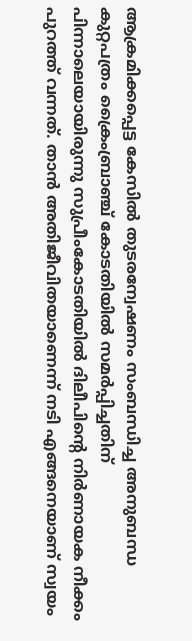ആക്രമിക്കപ്പെട്ട കേസിൽ തുടരന്വേഷണം സംബന്ധിച്ച അനുബന്ധ കുറ്റപത്രം ക്രൈംബ്രാഞ്ച് കോടതിയിൽ സമർപ്പിച്ചതിന് പിന്നാലെയായിരുന്നു സുപ്രീംകോടതിയിൽ ദിലീപിന്റെ നിർണായക നീക്കം പുറത്ത് വന്നത്. താൻ അതിജീവിതയാണെന്ന് നടി എങ്ങനെയാണ് സ്വയം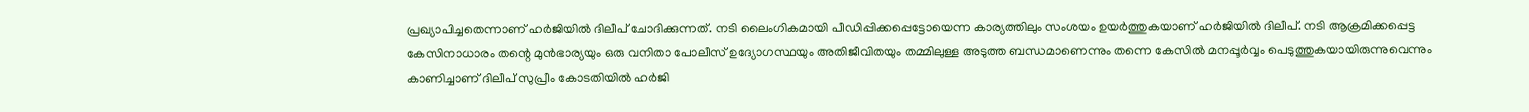പ്രഖ്യാപിച്ചതെന്നാണ് ഹർജിയിൽ ദിലീപ് ചോദിക്കുന്നത്. നടി ലൈംഗികമായി പീഡിപ്പിക്കപ്പെട്ടോയെന്ന കാര്യത്തിലും സംശയം ഉയർത്തുകയാണ് ഹർജിയിൽ ദിലീപ്. നടി ആക്രമിക്കപ്പെട്ട കേസിനാധാരം തന്റെ മുൻഭാര്യയും ഒരു വനിതാ പോലീസ് ഉദ്യോഗസ്ഥയും അതിജീവിതയും തമ്മിലുള്ള അടുത്ത ബന്ധമാണെന്നും തന്നെ കേസിൽ മനപ്പൂർവ്വം പെടുത്തുകയായിരുന്നുവെന്നും കാണിച്ചാണ് ദിലീപ് സുപ്രീം കോടതിയിൽ ഹർജി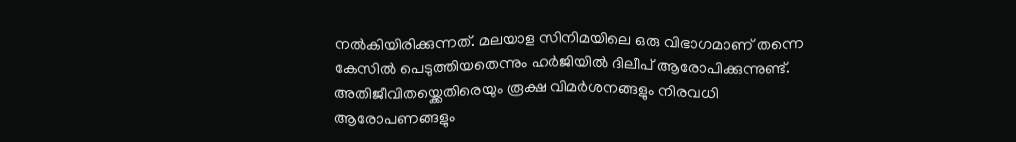നൽകിയിരിക്കുന്നത്. മലയാള സിനിമയിലെ ഒരു വിഭാഗമാണ് തന്നെ കേസിൽ പെടുത്തിയതെന്നും ഹർജിയിൽ ദിലീപ് ആരോപിക്കുന്നുണ്ട്. അതിജീവിതയ്ക്കെതിരെയും രൂക്ഷ വിമർശനങ്ങളും നിരവധി ആരോപണങ്ങളും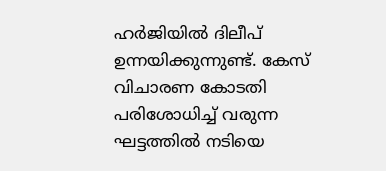ഹർജിയിൽ ദിലീപ് ഉന്നയിക്കുന്നുണ്ട്. കേസ് വിചാരണ കോടതി പരിശോധിച്ച് വരുന്ന ഘട്ടത്തിൽ നടിയെ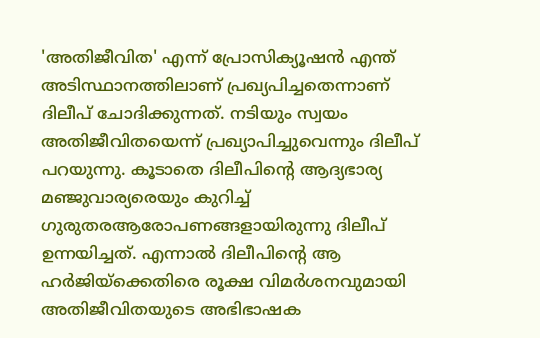'അതിജീവിത' എന്ന് പ്രോസിക്യൂഷൻ എന്ത് അടിസ്ഥാനത്തിലാണ് പ്രഖ്യപിച്ചതെന്നാണ് ദിലീപ് ചോദിക്കുന്നത്. നടിയും സ്വയം അതിജീവിതയെന്ന് പ്രഖ്യാപിച്ചുവെന്നും ദിലീപ് പറയുന്നു. കൂടാതെ ദിലീപിന്റെ ആദ്യഭാര്യ മഞ്ജുവാര്യരെയും കുറിച്ച് ഗുരുതരആരോപണങ്ങളായിരുന്നു ദിലീപ് ഉന്നയിച്ചത്. എന്നാൽ ദിലീപിന്റെ ആ ഹർജിയ്‌ക്കെതിരെ രൂക്ഷ വിമർശനവുമായി അതിജീവിതയുടെ അഭിഭാഷക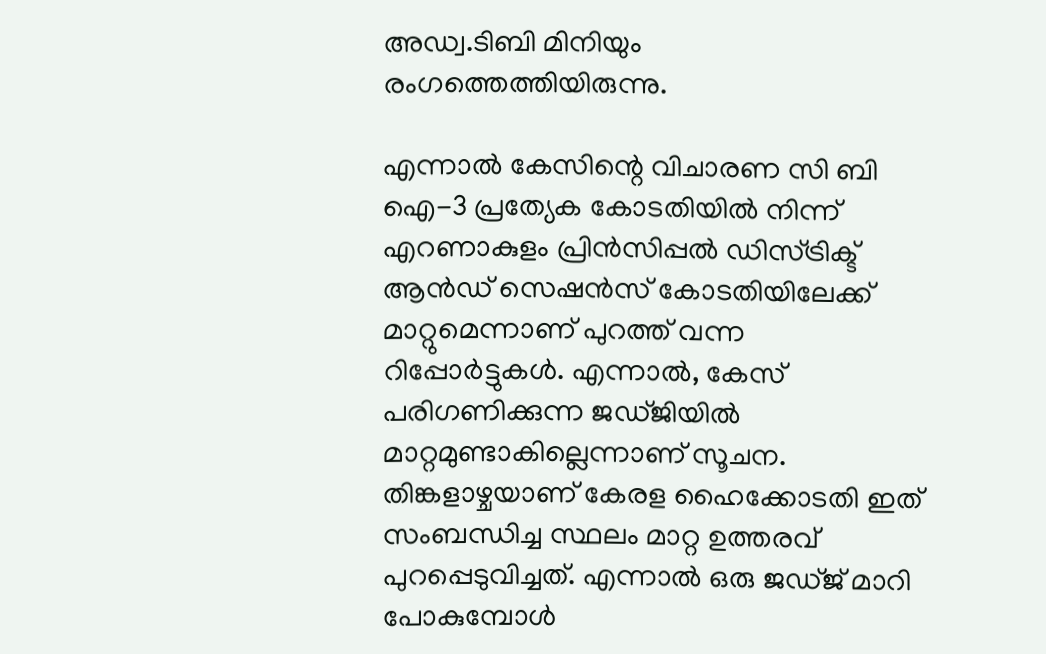അഡ്വ.ടിബി മിനിയും രംഗത്തെത്തിയിരുന്നു.

എന്നാൽ കേസിന്റെ വിചാരണ സി ബി ഐ-3 പ്രത്യേക കോടതിയില്‍ നിന്ന് എറണാകുളം പ്രിന്‍സിപ്പല്‍ ഡിസ്ട്രിക്ട് ആന്‍ഡ് സെഷന്‍സ് കോടതിയിലേക്ക് മാറ്റുമെന്നാണ് പുറത്ത് വന്ന റിപ്പോർട്ടുകൾ. എന്നാല്‍, കേസ് പരിഗണിക്കുന്ന ജഡ്ജിയില്‍ മാറ്റമുണ്ടാകില്ലെന്നാണ് സൂചന. തിങ്കളാഴ്ചയാണ് കേരള ഹൈക്കോടതി ഇത് സംബന്ധിച്ച സ്ഥലം മാറ്റ ഉത്തരവ് പുറപ്പെടുവിച്ചത്. എന്നാൽ ഒരു ജ‍ഡ്ജ് മാറി പോകുമ്പോൾ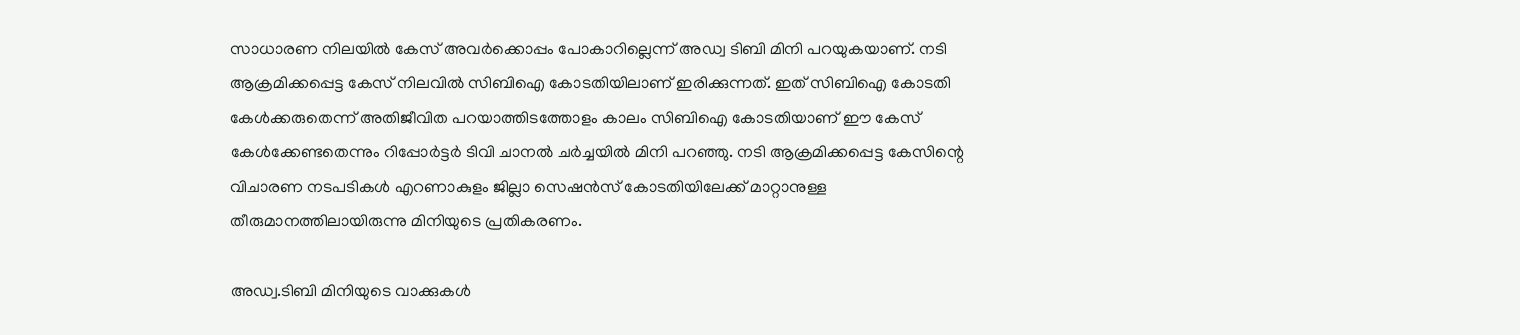സാധാരണ നിലയിൽ കേസ് അവർക്കൊപ്പം പോകാറില്ലെന്ന് അഡ്വ ടിബി മിനി പറയുകയാണ്. നടി ആക്രമിക്കപ്പെട്ട കേസ് നിലവിൽ സിബിഐ കോടതിയിലാണ് ഇരിക്കുന്നത്. ഇത് സിബിഐ കോടതി കേൾക്കരുതെന്ന് അതിജീവിത പറയാത്തിടത്തോളം കാലം സിബിഐ കോടതിയാണ് ഈ കേസ് കേൾക്കേണ്ടതെന്നും റിപ്പോർട്ടർ ടിവി ചാനൽ ചർച്ചയിൽ മിനി പറഞ്ഞു. നടി ആക്രമിക്കപ്പെട്ട കേസിന്റെ വിചാരണ നടപടികൾ എറണാകുളം ജില്ലാ സെഷൻസ് കോടതിയിലേക്ക് മാറ്റാനുള്ള തീരുമാനത്തിലായിരുന്നു മിനിയുടെ പ്രതികരണം.

അഡ്വ.ടിബി മിനിയുടെ വാക്കുകൾ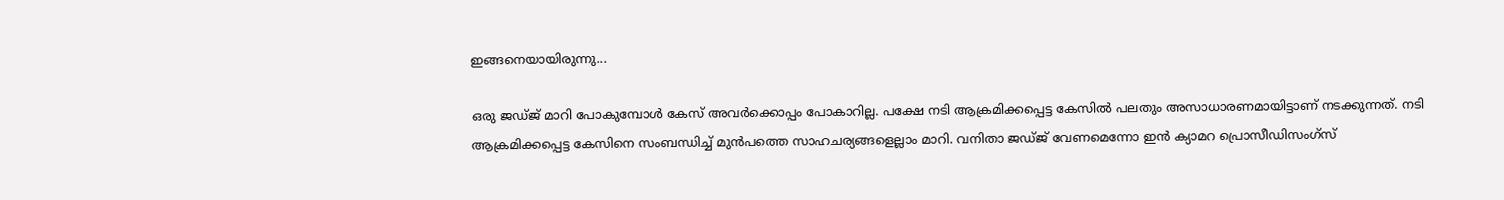ഇങ്ങനെയായിരുന്നു...

ഒരു ജ‍ഡ്ജ് മാറി പോകുമ്പോൾ കേസ് അവർക്കൊപ്പം പോകാറില്ല. പക്ഷേ നടി ആക്രമിക്കപ്പെട്ട കേസിൽ പലതും അസാധാരണമായിട്ടാണ് നടക്കുന്നത്. നടി ആക്രമിക്കപ്പെട്ട കേസിനെ സംബന്ധിച്ച് മുൻപത്തെ സാഹചര്യങ്ങളെല്ലാം മാറി. വനിതാ ജഡ്ജ് വേണമെന്നോ ഇൻ ക്യാമറ പ്രൊസീഡിസംഗ്സ്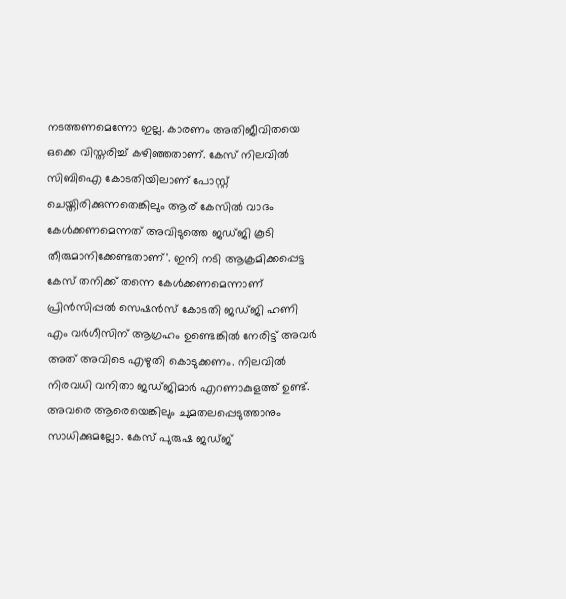നടത്തണമെന്നോ ഇല്ല. കാരണം അതിജീവിതയെ ഒക്കെ വിസ്തരിച്ച് കഴിഞ്ഞതാണ്. കേസ് നിലവിൽ സിബിഐ കോടതിയിലാണ് പോസ്റ്റ് ചെയ്തിരിക്കുന്നതെങ്കിലും ആര് കേസിൽ വാദം കേൾക്കണമെന്നത് അവിടുത്തെ ജഡ്ജി കൂടി തീരുമാനിക്കേണ്ടതാണ്'. ഇനി നടി ആക്രമിക്കപ്പെട്ട കേസ് തനിക്ക് തന്നെ കേൾക്കണമെന്നാണ് പ്രിൻസിപ്പൽ സെഷൻസ് കോടതി ജഡ്ജി ഹണി എം വർഗീസിന് ആഗ്രഹം ഉണ്ടെങ്കിൽ നേരിട്ട് അവർ അത് അവിടെ എഴുതി കൊടുക്കണം. നിലവിൽ നിരവധി വനിതാ ജഡ്ജിമാർ എറണാകുളത്ത് ഉണ്ട്. അവരെ ആരെയെങ്കിലും ചുമതലപ്പെടുത്താനും സാധിക്കുമല്ലോ. കേസ് പുരുഷ ജഡ്ജ്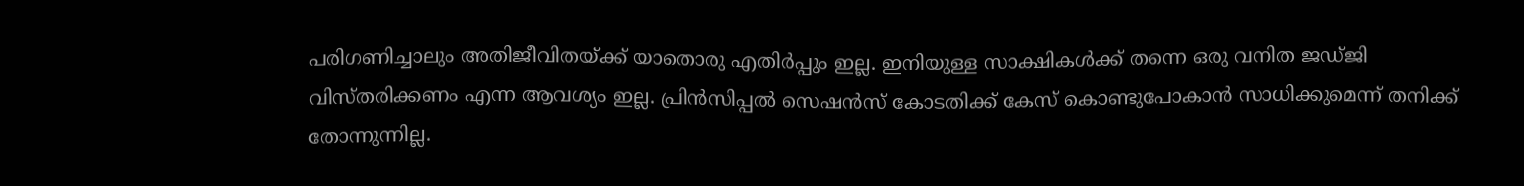പരിഗണിച്ചാലും അതിജീവിതയ്ക്ക് യാതൊരു എതിർപ്പും ഇല്ല. ഇനിയുള്ള സാക്ഷികൾക്ക് തന്നെ ഒരു വനിത ജഡ്ജി വിസ്തരിക്കണം എന്ന ആവശ്യം ഇല്ല. പ്രിൻസിപ്പൽ സെഷൻസ് കോടതിക്ക് കേസ് കൊണ്ടുപോകാൻ സാധിക്കുമെന്ന് തനിക്ക് തോന്നുന്നില്ല.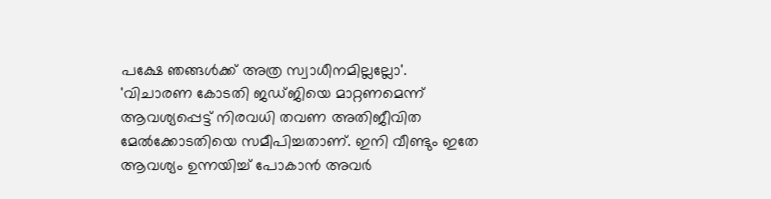പക്ഷേ ഞങ്ങൾക്ക് അത്ര സ്വാധീനമില്ലല്ലോ'. 'വിചാരണ കോടതി ജഡ്ജിയെ മാറ്റണമെന്ന് ആവശ്യപ്പെട്ട് നിരവധി തവണ അതിജീവിത മേൽക്കോടതിയെ സമീപിച്ചതാണ്. ഇനി വീണ്ടും ഇതേ ആവശ്യം ഉന്നയിച്ച് പോകാൻ അവർ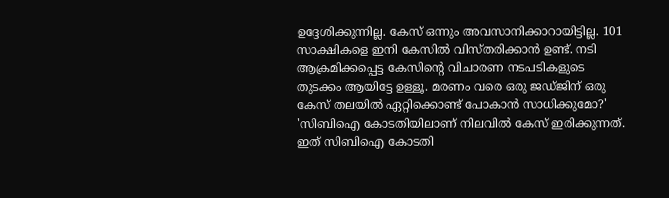ഉദ്ദേശിക്കുന്നില്ല. കേസ് ഒന്നും അവസാനിക്കാറായിട്ടില്ല. 101 സാക്ഷികളെ ഇനി കേസിൽ വിസ്തരിക്കാൻ ഉണ്ട്. നടി ആക്രമിക്കപ്പെട്ട കേസിന്റെ വിചാരണ നടപടികളുടെ തുടക്കം ആയിട്ടേ ഉള്ളൂ. മരണം വരെ ഒരു ജഡ്ജിന് ഒരു കേസ് തലയിൽ ഏറ്റിക്കൊണ്ട് പോകാൻ സാധിക്കുമോ?' 'സിബിഐ കോടതിയിലാണ് നിലവിൽ കേസ് ഇരിക്കുന്നത്. ഇത് സിബിഐ കോടതി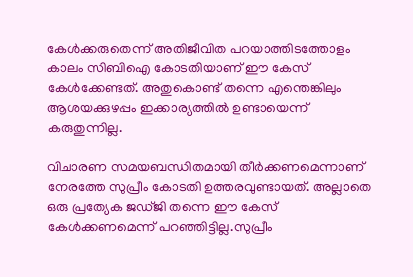കേൾക്കരുതെന്ന് അതിജീവിത പറയാത്തിടത്തോളം കാലം സിബിഐ കോടതിയാണ് ഈ കേസ് കേൾക്കേണ്ടത്. അതുകൊണ്ട് തന്നെ എന്തെങ്കിലും ആശയക്കുഴപ്പം ഇക്കാര്യത്തിൽ ഉണ്ടായെന്ന് കരുതുന്നില്ല.

വിചാരണ സമയബന്ധിതമായി തീർക്കണമെന്നാണ് നേരത്തേ സുപ്രീം കോടതി ഉത്തരവുണ്ടായത്. അല്ലാതെ ഒരു പ്രത്യേക ജഡ്ജി തന്നെ ഈ കേസ് കേൾക്കണമെന്ന് പറഞ്ഞിട്ടില്ല.സുപ്രീം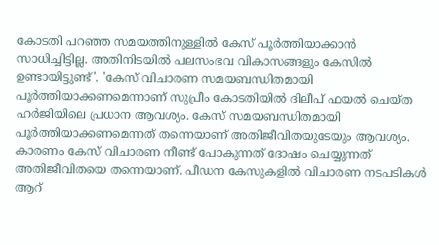കോടതി പറഞ്ഞ സമയത്തിനുള്ളിൽ കേസ് പൂർത്തിയാക്കാൻ സാധിച്ചിട്ടില്ല. അതിനിടയിൽ പലസംഭവ വികാസങ്ങളും കേസിൽ ഉണ്ടായിട്ടുണ്ട്'. 'കേസ് വിചാരണ സമയബന്ധിതമായി പൂർത്തിയാക്കണമെന്നാണ് സുപ്രീം കോടതിയിൽ ദിലീപ് ഫയൽ ചെയ്ത ഹർജിയിലെ പ്രധാന ആവശ്യം. കേസ് സമയബന്ധിതമായി പൂർത്തിയാക്കണമെന്നത് തന്നെയാണ് അതിജീവിതയുടേയും ആവശ്യം. കാരണം കേസ് വിചാരണ നീണ്ട് പോകുന്നത് ദോഷം ചെയ്യുന്നത് അതിജീവിതയെ തന്നെയാണ്. പീഡന കേസുകളിൽ വിചാരണ നടപടികൾ ആറ്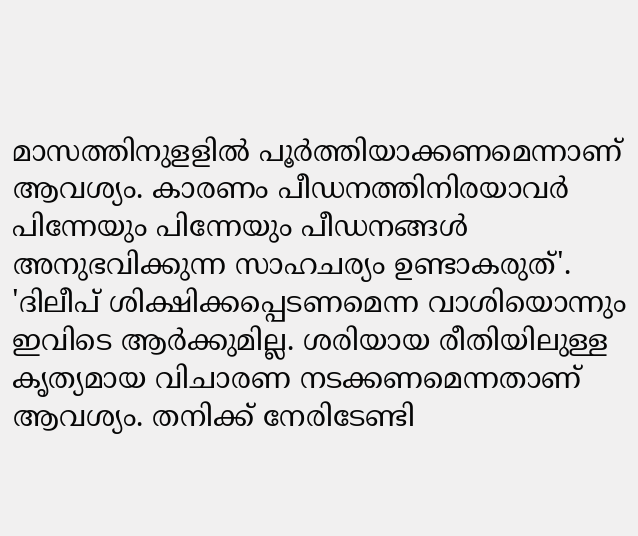മാസത്തിനുളളിൽ പൂർത്തിയാക്കണമെന്നാണ് ആവശ്യം. കാരണം പീഡനത്തിനിരയാവർ പിന്നേയും പിന്നേയും പീഡനങ്ങൾ അനുഭവിക്കുന്ന സാഹചര്യം ഉണ്ടാകരുത്'. 'ദിലീപ് ശിക്ഷിക്കപ്പെടണമെന്ന വാശിയൊന്നും ഇവിടെ ആർക്കുമില്ല. ശരിയായ രീതിയിലുള്ള കൃത്യമായ വിചാരണ നടക്കണമെന്നതാണ് ആവശ്യം. തനിക്ക് നേരിടേണ്ടി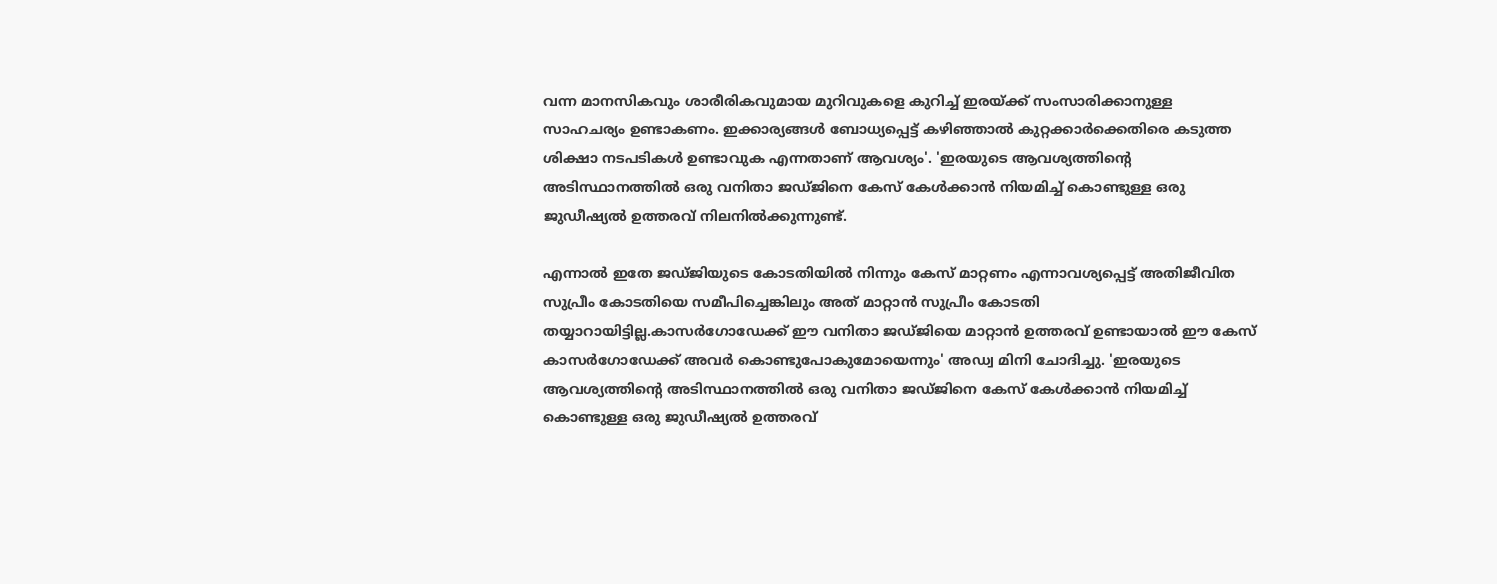വന്ന മാനസികവും ശാരീരികവുമായ മുറിവുകളെ കുറിച്ച് ഇരയ്ക്ക് സംസാരിക്കാനുള്ള സാഹചര്യം ഉണ്ടാകണം. ഇക്കാര്യങ്ങൾ ബോധ്യപ്പെട്ട് കഴിഞ്ഞാൽ കുറ്റക്കാർക്കെതിരെ കടുത്ത ശിക്ഷാ നടപടികൾ ഉണ്ടാവുക എന്നതാണ് ആവശ്യം'. 'ഇരയുടെ ആവശ്യത്തിന്റെ അടിസ്ഥാനത്തിൽ ഒരു വനിതാ ജഡ്ജിനെ കേസ് കേൾക്കാൻ നിയമിച്ച് കൊണ്ടുള്ള ഒരു ജുഡീഷ്യൽ ഉത്തരവ് നിലനിൽക്കുന്നുണ്ട്.

എന്നാൽ ഇതേ ജഡ്ജിയുടെ കോടതിയിൽ നിന്നും കേസ് മാറ്റണം എന്നാവശ്യപ്പെട്ട് അതിജീവിത സുപ്രീം കോടതിയെ സമീപിച്ചെങ്കിലും അത് മാറ്റാൻ സുപ്രീം കോടതി തയ്യാറായിട്ടില്ല.കാസർഗോഡേക്ക് ഈ വനിതാ ജഡ്ജിയെ മാറ്റാൻ ഉത്തരവ് ഉണ്ടായാൽ ഈ കേസ് കാസർഗോഡേക്ക് അവർ കൊണ്ടുപോകുമോയെന്നും' അഡ്വ മിനി ചോദിച്ചു. 'ഇരയുടെ ആവശ്യത്തിന്റെ അടിസ്ഥാനത്തിൽ ഒരു വനിതാ ജഡ്ജിനെ കേസ് കേൾക്കാൻ നിയമിച്ച് കൊണ്ടുള്ള ഒരു ജുഡീഷ്യൽ ഉത്തരവ്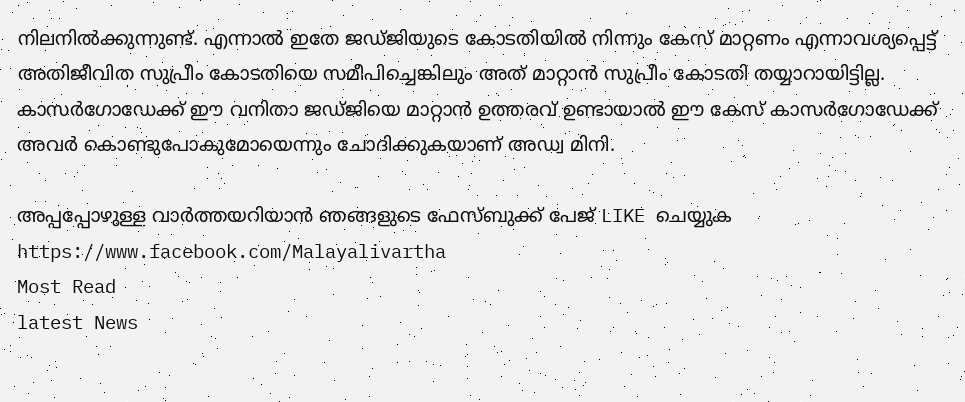നിലനിൽക്കുന്നുണ്ട്. എന്നാൽ ഇതേ ജഡ്ജിയുടെ കോടതിയിൽ നിന്നും കേസ് മാറ്റണം എന്നാവശ്യപ്പെട്ട് അതിജീവിത സുപ്രീം കോടതിയെ സമീപിച്ചെങ്കിലും അത് മാറ്റാൻ സുപ്രീം കോടതി തയ്യാറായിട്ടില്ല. കാസർഗോഡേക്ക് ഈ വനിതാ ജഡ്ജിയെ മാറ്റാൻ ഉത്തരവ് ഉണ്ടായാൽ ഈ കേസ് കാസർഗോഡേക്ക് അവർ കൊണ്ടുപോകുമോയെന്നും ചോദിക്കുകയാണ് അഡ്വ മിനി.

അപ്പപ്പോഴുള്ള വാര്‍ത്തയറിയാന്‍ ഞങ്ങളുടെ ഫേസ്‌ബുക്ക്‌ പേജ് LIKE ചെയ്യുക
https://www.facebook.com/Malayalivartha
Most Read
latest News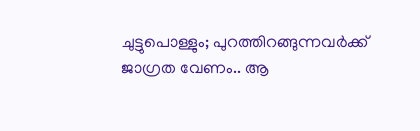ചുട്ടുപൊള്ളും; പുറത്തിറങ്ങുന്നവർക്ക് ജാഗ്രത വേണം.. ആ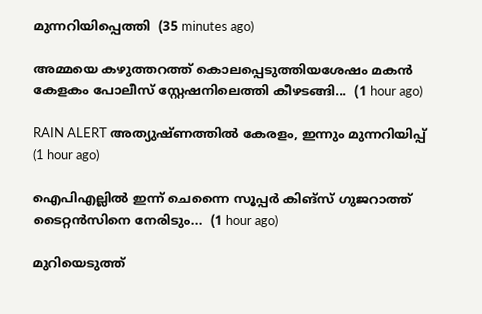മുന്നറിയിപ്പെത്തി  (35 minutes ago)

അമ്മയെ കഴുത്തറത്ത്‌ കൊലപ്പെടുത്തിയശേഷം മകൻ കേളകം പോലീസ് സ്റ്റേഷനിലെത്തി കീഴടങ്ങി...  (1 hour ago)

RAIN ALERT അത്യുഷ്ണത്തിൽ കേരളം, ഇന്നും മുന്നറിയിപ്പ്  (1 hour ago)

ഐപിഎല്ലിൽ ഇന്ന് ചെന്നൈ സൂപ്പർ കിങ്‌സ് ഗുജറാത്ത് ടൈറ്റൻസിനെ നേരിടും...  (1 hour ago)

മുറിയെടുത്ത്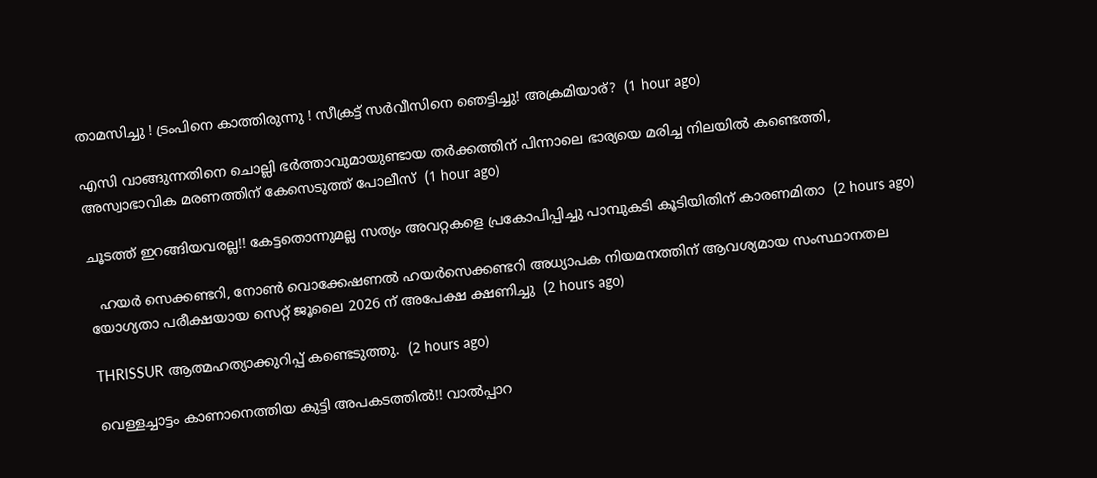താമസിച്ചു ! ട്രംപിനെ കാത്തിരുന്നു ! സീക്രട്ട് സർവീസിനെ ഞെട്ടിച്ചു! അക്രമിയാര്?  (1 hour ago)

എസി വാങ്ങുന്നതിനെ ചൊല്ലി ഭര്‍ത്താവുമായുണ്ടായ തര്‍ക്കത്തിന് പിന്നാലെ ഭാര്യയെ മരിച്ച നിലയില്‍ കണ്ടെത്തി, അസ്വാഭാവിക മരണത്തിന് കേസെടുത്ത് പോലീസ്  (1 hour ago)

ചൂടത്ത് ഇറങ്ങിയവരല്ല!! കേട്ടതൊന്നുമല്ല സത്യം അവറ്റകളെ പ്രകോപിപ്പിച്ചു പാമ്പുകടി കൂടിയിതിന് കാരണമിതാ  (2 hours ago)

  ഹയർ സെക്കണ്ടറി, നോൺ വൊക്കേഷണൽ ഹയർസെക്കണ്ടറി അധ്യാപക നിയമനത്തിന് ആവശ്യമായ സംസ്ഥാനതല യോഗ്യതാ പരീക്ഷയായ സെറ്റ് ജൂലൈ 2026 ന് അപേക്ഷ ക്ഷണിച്ചു  (2 hours ago)

THRISSUR ആത്മഹത്യാക്കുറിപ്പ് കണ്ടെടുത്തു.  (2 hours ago)

വെള്ളച്ചാട്ടം കാണാനെത്തിയ കുട്ടി അപകടത്തിൽ!! വാൽപ്പാറ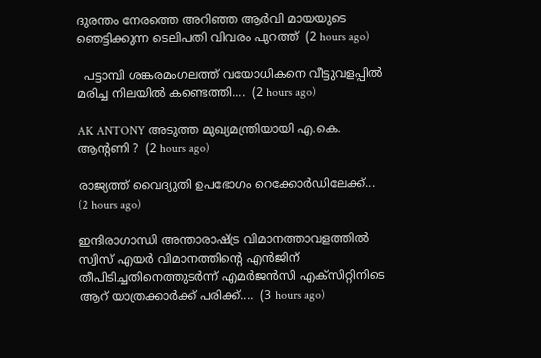ദുരന്തം നേരത്തെ അറിഞ്ഞ ആർവി മായയുടെ ഞെട്ടിക്കുന്ന ടെലിപതി വിവരം പുറത്ത്  (2 hours ago)

  പട്ടാമ്പി ശങ്കരമംഗലത്ത് വയോധികനെ വീട്ടുവളപ്പിൽ മരിച്ച നിലയിൽ കണ്ടെത്തി....  (2 hours ago)

AK ANTONY അടുത്ത മുഖ്യമന്ത്രിയായി എ.കെ. ആന്റണി ?  (2 hours ago)

രാജ്യത്ത് വൈദ്യുതി ഉപഭോഗം റെക്കോര്‍ഡിലേക്ക്...  (2 hours ago)

ഇന്ദിരാഗാന്ധി അന്താരാഷ്ട്ര വിമാനത്താവളത്തിൽ സ്വിസ് എയർ വിമാനത്തിന്റെ എൻജിന് തീപിടിച്ചതിനെത്തുടർന്ന് എമർജൻസി എക്സിറ്റിനിടെ ആറ് യാത്രക്കാർക്ക് പരിക്ക്....  (3 hours ago)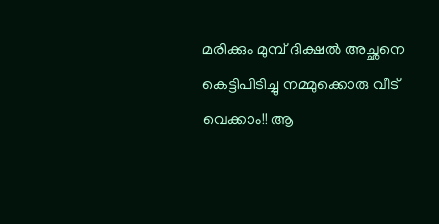മരിക്കും മുമ്പ് ദിക്ഷൽ അച്ഛനെ കെട്ടിപിടിച്ചു നമ്മുക്കൊരു വീട് വെക്കാം!! ആ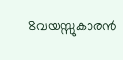8വയസ്സുകാരൻ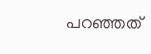പറഞ്ഞത്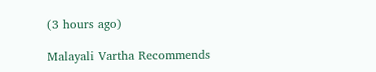(3 hours ago)

Malayali Vartha Recommends